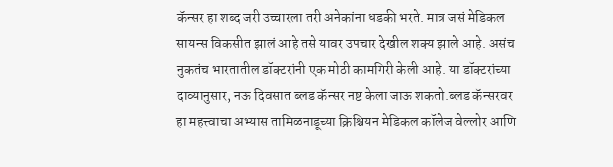कॅन्सर हा शब्द जरी उच्चारला तरी अनेकांना धडकी भरते. मात्र जसं मेडिकल सायन्स विकसीत झालं आहे तसे यावर उपचार देखील शक्य झाले आहे. असंच नुकतंच भारतातील डॉक्टरांनी एक मोठी कामगिरी केली आहे. या डॉक्टरांच्या दाव्यानुसार, नऊ दिवसात ब्लड कॅन्सर नष्ट केला जाऊ शकतो.ब्लड कॅन्सरवर हा महत्त्वाचा अभ्यास तामिळनाडूच्या क्रिश्चियन मेडिकल कॉलेज वेल्लोर आणि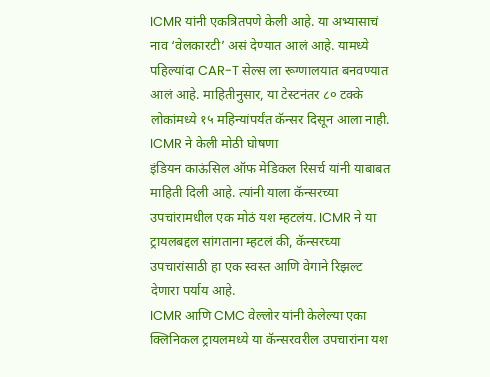ICMR यांनी एकत्रितपणे केली आहे. या अभ्यासाचं नाव ‘वेलकारटी’ असं देण्यात आलं आहे. यामध्ये पहिल्यांदा CAR-T सेल्स ला रूग्णालयात बनवण्यात आलं आहे. माहितीनुसार, या टेस्टनंतर ८० टक्के लोकांमध्ये १५ महिन्यांपर्यंत कॅन्सर दिसून आला नाही.
ICMR ने केली मोठी घोषणा
इंडियन काऊंसिल ऑफ मेडिकल रिसर्च यांनी याबाबत माहिती दिली आहे. त्यांनी याला कॅन्सरच्या उपचांरामधील एक मोठं यश म्हटलंय. ICMR ने या ट्रायलबद्दल सांगताना म्हटलं की, कॅन्सरच्या उपचारांसाठी हा एक स्वस्त आणि वेगाने रिझल्ट देणारा पर्याय आहे.
ICMR आणि CMC वेल्लोर यांनी केलेल्या एका क्लिनिकल ट्रायलमध्ये या कॅन्सरवरील उपचारांना यश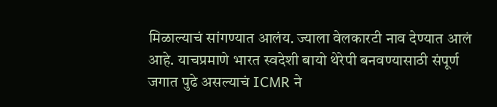मिळाल्याचं सांगण्यात आलंय. ज्याला वेलकारटी नाव देण्यात आलं आहे. याचप्रमाणे भारत स्वदेशी बायो थेरेपी बनवण्यासाठी संपूर्ण जगात पुढे असल्याचं ICMR ने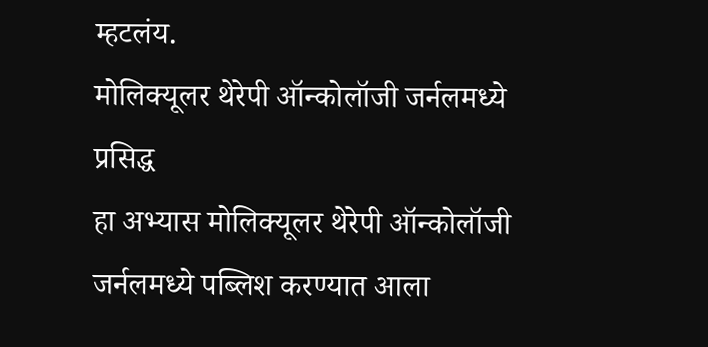म्हटलंय.
मोलिक्यूलर थेरेपी ऑन्कोलॉजी जर्नलमध्ये प्रसिद्ध
हा अभ्यास मोलिक्यूलर थेरेपी ऑन्कोलॉजी जर्नलमध्ये पब्लिश करण्यात आला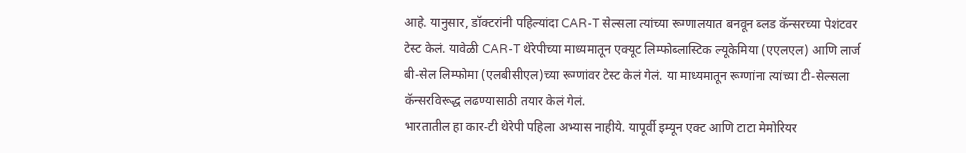आहे. यानुसार, डॉक्टरांनी पहिल्यांदा CAR-T सेल्सला त्यांच्या रूग्णालयात बनवून ब्लड कॅन्सरच्या पेशंटवर टेस्ट केलं. यावेळी CAR-T थेरेपीच्या माध्यमातून एक्यूट लिम्फोब्लास्टिक ल्यूकेमिया (एएलएल) आणि लार्ज बी-सेल लिम्फोमा (एलबीसीएल)च्या रूग्णांवर टेस्ट केलं गेलं. या माध्यमातून रूग्णांना त्यांच्या टी-सेल्सला कॅन्सरविरूद्ध लढण्यासाठी तयार केलं गेलं.
भारतातील हा कार-टी थेरेपी पहिला अभ्यास नाहीये. यापूर्वी इम्यून एक्ट आणि टाटा मेमोरियर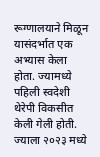रूग्णालयाने मिळून यासंदर्भात एक अभ्यास केला होता. ज्यामध्ये पहिली स्वदेशी थेरेपी विकसीत केली गेली होती. ज्याला २०२३ मध्ये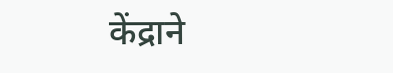केंद्राने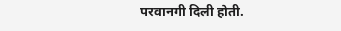परवानगी दिली होती.